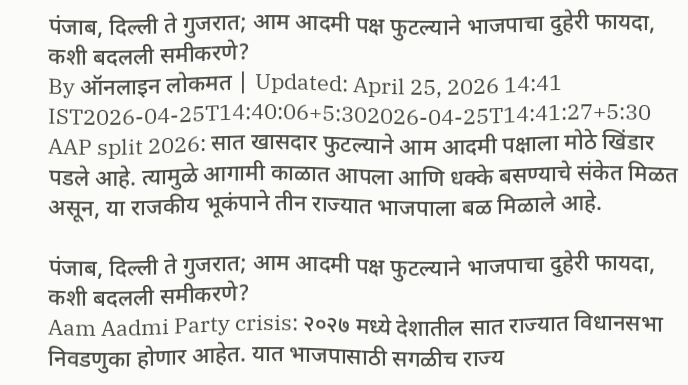पंजाब, दिल्ली ते गुजरात; आम आदमी पक्ष फुटल्याने भाजपाचा दुहेरी फायदा, कशी बदलली समीकरणे?
By ऑनलाइन लोकमत | Updated: April 25, 2026 14:41 IST2026-04-25T14:40:06+5:302026-04-25T14:41:27+5:30
AAP split 2026: सात खासदार फुटल्याने आम आदमी पक्षाला मोठे खिंडार पडले आहे. त्यामुळे आगामी काळात आपला आणि धक्के बसण्याचे संकेत मिळत असून, या राजकीय भूकंपाने तीन राज्यात भाजपाला बळ मिळाले आहे.

पंजाब, दिल्ली ते गुजरात; आम आदमी पक्ष फुटल्याने भाजपाचा दुहेरी फायदा, कशी बदलली समीकरणे?
Aam Aadmi Party crisis: २०२७ मध्ये देशातील सात राज्यात विधानसभा निवडणुका होणार आहेत. यात भाजपासाठी सगळीच राज्य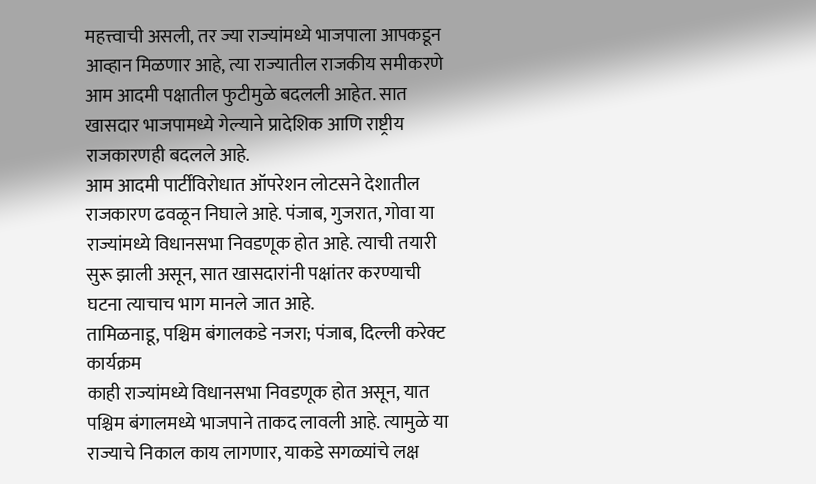महत्त्वाची असली, तर ज्या राज्यांमध्ये भाजपाला आपकडून आव्हान मिळणार आहे, त्या राज्यातील राजकीय समीकरणे आम आदमी पक्षातील फुटीमुळे बदलली आहेत. सात खासदार भाजपामध्ये गेल्याने प्रादेशिक आणि राष्ट्रीय राजकारणही बदलले आहे.
आम आदमी पार्टीविरोधात ऑपरेशन लोटसने देशातील राजकारण ढवळून निघाले आहे. पंजाब, गुजरात, गोवा या राज्यांमध्ये विधानसभा निवडणूक होत आहे. त्याची तयारी सुरू झाली असून, सात खासदारांनी पक्षांतर करण्याची घटना त्याचाच भाग मानले जात आहे.
तामिळनाडू, पश्चिम बंगालकडे नजरा; पंजाब, दिल्ली करेक्ट कार्यक्रम
काही राज्यांमध्ये विधानसभा निवडणूक होत असून, यात पश्चिम बंगालमध्ये भाजपाने ताकद लावली आहे. त्यामुळे या राज्याचे निकाल काय लागणार, याकडे सगळ्यांचे लक्ष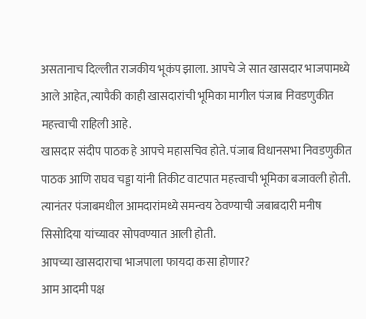असतानाच दिल्लीत राजकीय भूकंप झाला. आपचे जे सात खासदार भाजपामध्ये आले आहेत, त्यापैकी काही खासदारांची भूमिका मागील पंजाब निवडणुकीत महत्त्वाची राहिली आहे.
खासदार संदीप पाठक हे आपचे महासचिव होते. पंजाब विधानसभा निवडणुकीत पाठक आणि राघव चड्डा यांनी तिकीट वाटपात महत्त्वाची भूमिका बजावली होती. त्यानंतर पंजाबमधील आमदारांमध्ये समन्वय ठेवण्याची जबाबदारी मनीष सिसोदिया यांच्यावर सोपवण्यात आली होती.
आपच्या खासदाराचा भाजपाला फायदा कसा होणार?
आम आदमी पक्ष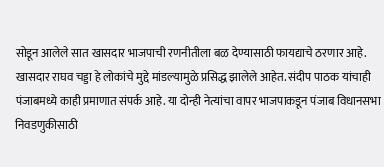सोडून आलेले सात खासदार भाजपाची रणनीतीला बळ देण्यासाठी फायद्याचे ठरणार आहे. खासदार राघव चड्डा हे लोकांचे मुद्दे मांडल्यामुळे प्रसिद्ध झालेले आहेत. संदीप पाठक यांचाही पंजाबमध्ये काही प्रमाणात संपर्क आहे. या दोन्ही नेत्यांचा वापर भाजपाकडून पंजाब विधानसभा निवडणुकीसाठी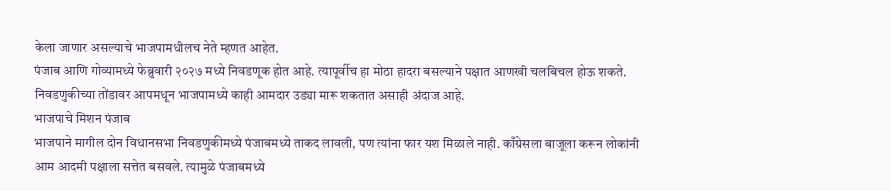केला जाणार असल्याचे भाजपामधीलच नेते म्हणत आहेत.
पंजाब आणि गोव्यामध्ये फेब्रुवारी २०२७ मध्ये निवडणूक होत आहे. त्यापूर्वीच हा मोठा हादरा बसल्याने पक्षात आणखी चलबिचल होऊ शकते. निवडणुकीच्या तोंडावर आपमधून भाजपामध्ये काही आमदार उड्या मारू शकतात असाही अंदाज आहे.
भाजपाचे मिशन पंजाब
भाजपाने मागील दोन विधानसभा निवडणुकीमध्ये पंजाबमध्ये ताकद लावली, पण त्यांना फार यश मिळाले नाही. काँग्रेसला बाजूला करून लोकांनी आम आदमी पक्षाला सत्तेत बसवले. त्यामुळे पंजाबमध्ये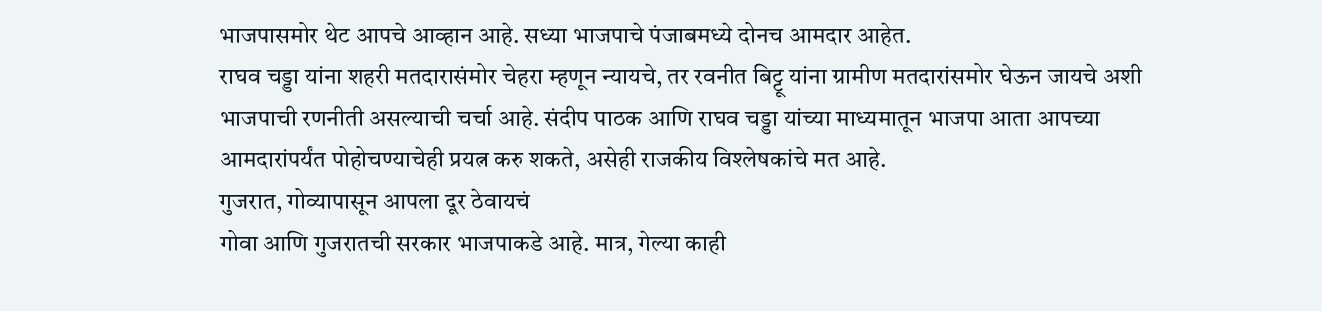भाजपासमोर थेट आपचे आव्हान आहे. सध्या भाजपाचे पंजाबमध्ये दोनच आमदार आहेत.
राघव चड्डा यांना शहरी मतदारासंमोर चेहरा म्हणून न्यायचे, तर रवनीत बिट्टू यांना ग्रामीण मतदारांसमोर घेऊन जायचे अशी भाजपाची रणनीती असल्याची चर्चा आहे. संदीप पाठक आणि राघव चड्डा यांच्या माध्यमातून भाजपा आता आपच्या आमदारांपर्यंत पोहोचण्याचेही प्रयत्न करु शकते, असेही राजकीय विश्लेषकांचे मत आहे.
गुजरात, गोव्यापासून आपला दूर ठेवायचं
गोवा आणि गुजरातची सरकार भाजपाकडे आहे. मात्र, गेल्या काही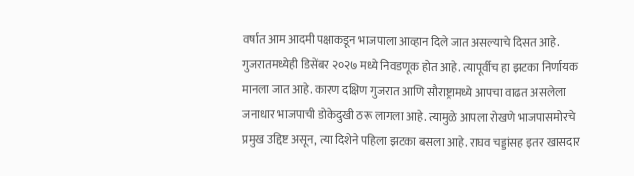वर्षात आम आदमी पक्षाकडून भाजपाला आव्हान दिले जात असल्याचे दिसत आहे. गुजरातमध्येही डिसेंबर २०२७ मध्ये निवडणूक होत आहे. त्यापूर्वीच हा झटका निर्णायक मानला जात आहे. कारण दक्षिण गुजरात आणि सौराष्ट्रामध्ये आपचा वाढत असलेला जनाधार भाजपाची डोकेदुखी ठरू लागला आहे. त्यामुळे आपला रोखणे भाजपासमोरचे प्रमुख उद्दिष्ट असून, त्या दिशेने पहिला झटका बसला आहे. राघव चड्डांसह इतर खासदार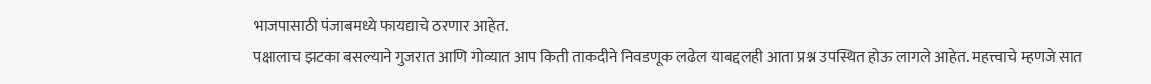भाजपासाठी पंजाबमध्ये फायद्याचे ठरणार आहेत.
पक्षालाच झटका बसल्याने गुजरात आणि गोव्यात आप किती ताकदीने निवडणूक लढेल याबद्दलही आता प्रश्न उपस्थित होऊ लागले आहेत. महत्त्वाचे म्हणजे सात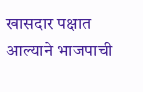खासदार पक्षात आल्याने भाजपाची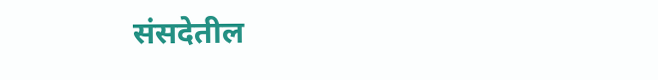संसदेतील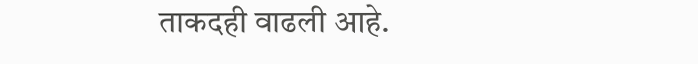ताकदही वाढली आहे.